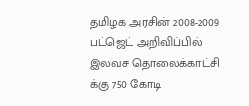தமிழக அரசின் 2008-2009 பட்ஜெட் அறிவிப்பில் இலவச தொலைக்காட்சி க்கு 750 கோடி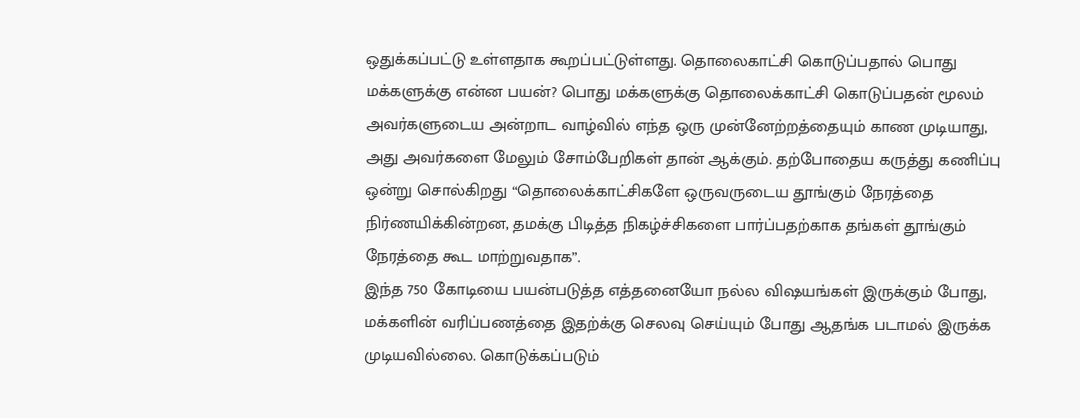ஒதுக்கப்பட்டு உள்ளதாக கூறப்பட்டுள்ளது. தொலைகாட்சி கொடுப்பதால் பொது மக்களுக்கு என்ன பயன்? பொது மக்களுக்கு தொலைக்காட்சி கொடுப்பதன் மூலம் அவர்களுடைய அன்றாட வாழ்வில் எந்த ஒரு முன்னேற்றத்தையும் காண முடியாது, அது அவர்களை மேலும் சோம்பேறிகள் தான் ஆக்கும். தற்போதைய கருத்து கணிப்பு ஒன்று சொல்கிறது “தொலைக்காட்சிகளே ஒருவருடைய தூங்கும் நேரத்தை நிர்ணயிக்கின்றன, தமக்கு பிடித்த நிகழ்ச்சிகளை பார்ப்பதற்காக தங்கள் தூங்கும் நேரத்தை கூட மாற்றுவதாக”.
இந்த 750 கோடியை பயன்படுத்த எத்தனையோ நல்ல விஷயங்கள் இருக்கும் போது, மக்களின் வரிப்பணத்தை இதற்க்கு செலவு செய்யும் போது ஆதங்க படாமல் இருக்க முடியவில்லை. கொடுக்கப்படும்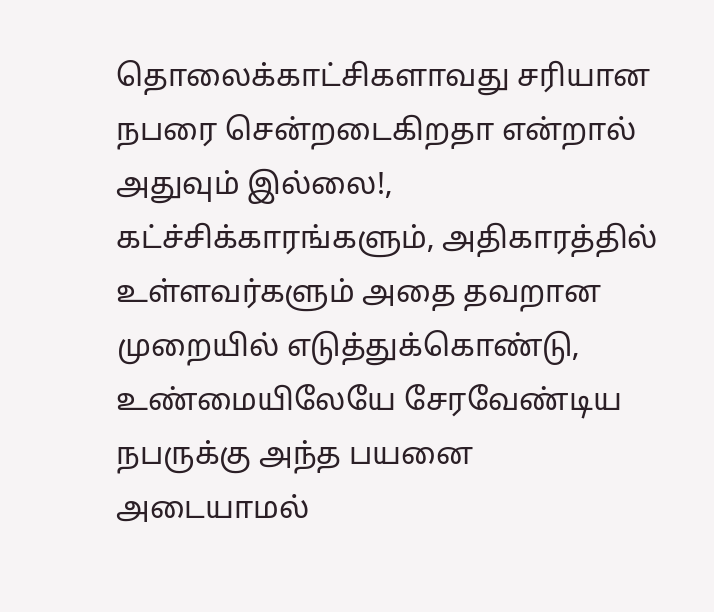தொலைக்காட்சிகளாவது சரியான நபரை சென்றடைகிறதா என்றால் அதுவும் இல்லை!, கட்ச்சிக்காரங்களும், அதிகாரத்தில் உள்ளவர்களும் அதை தவறான முறையில் எடுத்துக்கொண்டு, உண்மையிலேயே சேரவேண்டிய நபருக்கு அந்த பயனை அடையாமல்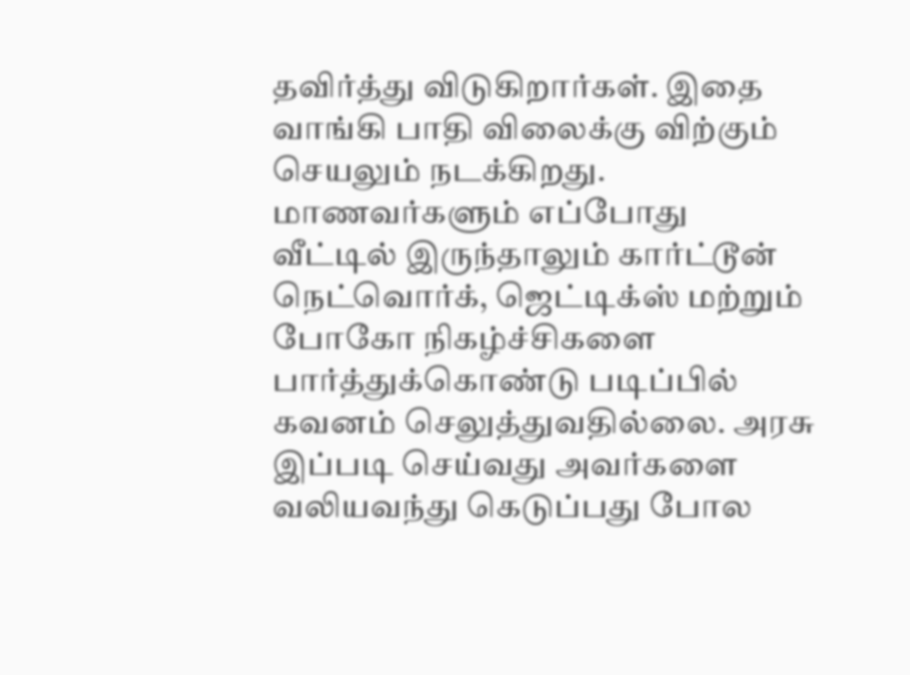தவிர்த்து விடுகிறார்கள். இதை வாங்கி பாதி விலைக்கு விற்கும் செயலும் நடக்கிறது.
மாணவர்களும் எப்போது வீட்டில் இருந்தாலும் கார்ட்டூன் நெட்வொர்க், ஜெட்டிக்ஸ் மற்றும் போகோ நிகழ்ச்சிகளை பார்த்துக்கொண்டு படிப்பில் கவனம் செலுத்துவதில்லை. அரசு இப்படி செய்வது அவர்களை வலியவந்து கெடுப்பது போல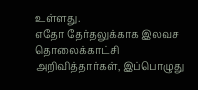உள்ளது.
எதோ தேர்தலுக்காக இலவச தொலைக்காட்சி அறிவித்தார்கள், இப்பொழுது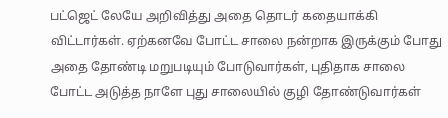பட்ஜெட் லேயே அறிவித்து அதை தொடர் கதையாக்கி விட்டார்கள். ஏற்கனவே போட்ட சாலை நன்றாக இருக்கும் போது அதை தோண்டி மறுபடியும் போடுவார்கள், புதிதாக சாலை போட்ட அடுத்த நாளே புது சாலையில் குழி தோண்டுவார்கள்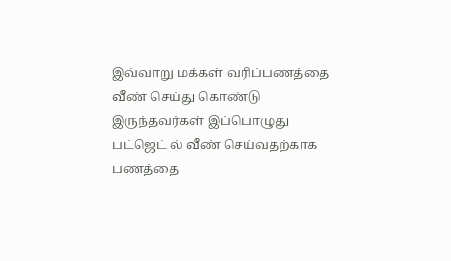இவ்வாறு மக்கள் வரிப்பணத்தை வீண் செய்து கொண்டு இருந்தவர்கள் இப்பொழுது பட்ஜெட் ல் வீண் செய்வதற்காக பணத்தை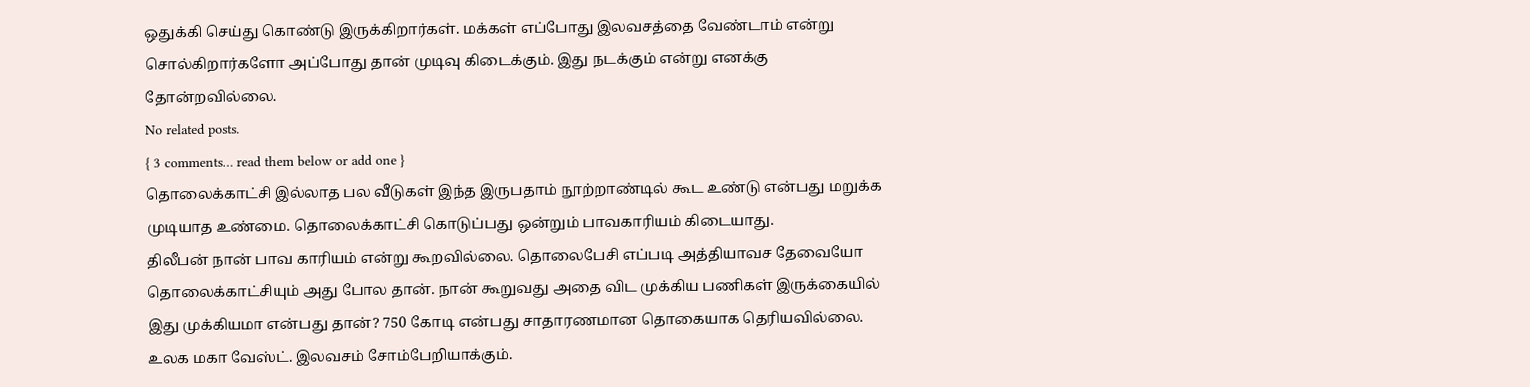ஒதுக்கி செய்து கொண்டு இருக்கிறார்கள். மக்கள் எப்போது இலவசத்தை வேண்டாம் என்று சொல்கிறார்களோ அப்போது தான் முடிவு கிடைக்கும். இது நடக்கும் என்று எனக்கு தோன்றவில்லை.
No related posts.
{ 3 comments… read them below or add one }
தொலைக்காட்சி இல்லாத பல வீடுகள் இந்த இருபதாம் நூற்றாண்டில் கூட உண்டு என்பது மறுக்க முடியாத உண்மை. தொலைக்காட்சி கொடுப்பது ஒன்றும் பாவகாரியம் கிடையாது.
திலீபன் நான் பாவ காரியம் என்று கூறவில்லை. தொலைபேசி எப்படி அத்தியாவச தேவையோ தொலைக்காட்சியும் அது போல தான். நான் கூறுவது அதை விட முக்கிய பணிகள் இருக்கையில் இது முக்கியமா என்பது தான்? 750 கோடி என்பது சாதாரணமான தொகையாக தெரியவில்லை.
உலக மகா வேஸ்ட். இலவசம் சோம்பேறியாக்கும்.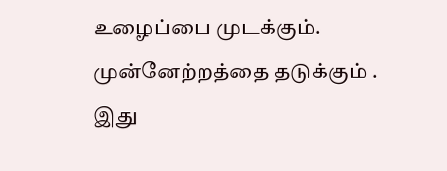உழைப்பை முடக்கும். முன்னேற்றத்தை தடுக்கும் . இது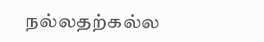நல்லதற்கல்ல